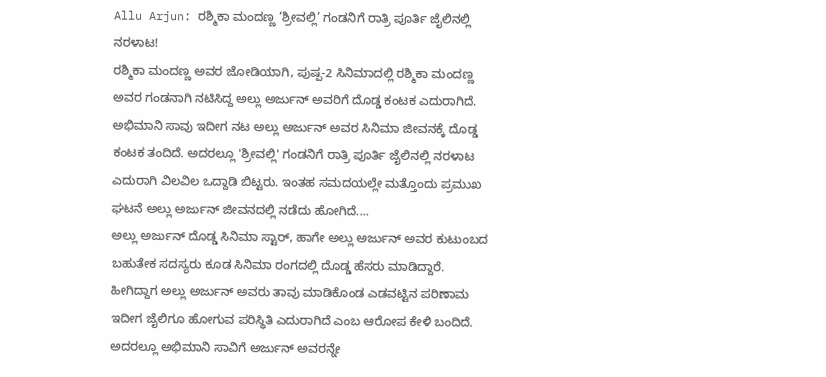Allu Arjun: ರಶ್ಮಿಕಾ ಮಂದಣ್ಣ ‘ಶ್ರೀವಲ್ಲಿ’ ಗಂಡನಿಗೆ ರಾತ್ರಿ ಪೂರ್ತಿ ಜೈಲಿನಲ್ಲಿ ನರಳಾಟ!
ರಶ್ಮಿಕಾ ಮಂದಣ್ಣ ಅವರ ಜೋಡಿಯಾಗಿ, ಪುಷ್ಪ-2 ಸಿನಿಮಾದಲ್ಲಿ ರಶ್ಮಿಕಾ ಮಂದಣ್ಣ ಅವರ ಗಂಡನಾಗಿ ನಟಿಸಿದ್ದ ಅಲ್ಲು ಅರ್ಜುನ್ ಅವರಿಗೆ ದೊಡ್ಡ ಕಂಟಕ ಎದುರಾಗಿದೆ. ಅಭಿಮಾನಿ ಸಾವು ಇದೀಗ ನಟ ಅಲ್ಲು ಅರ್ಜುನ್ ಅವರ ಸಿನಿಮಾ ಜೀವನಕ್ಕೆ ದೊಡ್ಡ ಕಂಟಕ ತಂದಿದೆ. ಅದರಲ್ಲೂ 'ಶ್ರೀವಲ್ಲಿ' ಗಂಡನಿಗೆ ರಾತ್ರಿ ಪೂರ್ತಿ ಜೈಲಿನಲ್ಲಿ ನರಳಾಟ ಎದುರಾಗಿ ವಿಲವಿಲ ಒದ್ದಾಡಿ ಬಿಟ್ಟರು. ಇಂತಹ ಸಮದಯಲ್ಲೇ ಮತ್ತೊಂದು ಪ್ರಮುಖ ಘಟನೆ ಅಲ್ಲು ಅರ್ಜುನ್ ಜೀವನದಲ್ಲಿ ನಡೆದು ಹೋಗಿದೆ....
ಅಲ್ಲು ಅರ್ಜುನ್ ದೊಡ್ಡ ಸಿನಿಮಾ ಸ್ಟಾರ್, ಹಾಗೇ ಅಲ್ಲು ಅರ್ಜುನ್ ಅವರ ಕುಟುಂಬದ ಬಹುತೇಕ ಸದಸ್ಯರು ಕೂಡ ಸಿನಿಮಾ ರಂಗದಲ್ಲಿ ದೊಡ್ಡ ಹೆಸರು ಮಾಡಿದ್ದಾರೆ. ಹೀಗಿದ್ದಾಗ ಅಲ್ಲು ಅರ್ಜುನ್ ಅವರು ತಾವು ಮಾಡಿಕೊಂಡ ಎಡವಟ್ಟಿನ ಪರಿಣಾಮ ಇದೀಗ ಜೈಲಿಗೂ ಹೋಗುವ ಪರಿಸ್ಥಿತಿ ಎದುರಾಗಿದೆ ಎಂಬ ಆರೋಪ ಕೇಳಿ ಬಂದಿದೆ. ಅದರಲ್ಲೂ ಅಭಿಮಾನಿ ಸಾವಿಗೆ ಅರ್ಜುನ್ ಅವರನ್ನೇ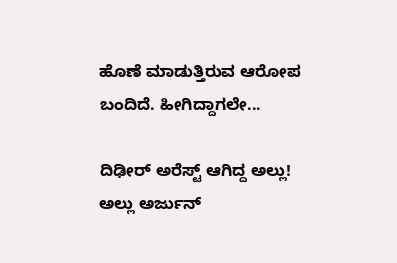ಹೊಣೆ ಮಾಡುತ್ತಿರುವ ಆರೋಪ ಬಂದಿದೆ. ಹೀಗಿದ್ದಾಗಲೇ...

ದಿಢೀರ್ ಅರೆಸ್ಟ್ ಆಗಿದ್ದ ಅಲ್ಲು!
ಅಲ್ಲು ಅರ್ಜುನ್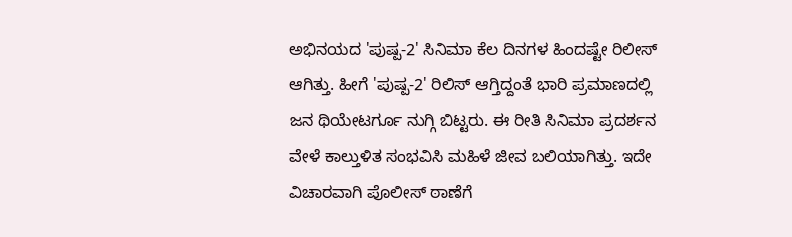ಅಭಿನಯದ 'ಪುಷ್ಪ-2' ಸಿನಿಮಾ ಕೆಲ ದಿನಗಳ ಹಿಂದಷ್ಟೇ ರಿಲೀಸ್ ಆಗಿತ್ತು. ಹೀಗೆ 'ಪುಷ್ಪ-2' ರಿಲಿಸ್ ಆಗ್ತಿದ್ದಂತೆ ಭಾರಿ ಪ್ರಮಾಣದಲ್ಲಿ ಜನ ಥಿಯೇಟರ್ಗೂ ನುಗ್ಗಿ ಬಿಟ್ಟರು. ಈ ರೀತಿ ಸಿನಿಮಾ ಪ್ರದರ್ಶನ ವೇಳೆ ಕಾಲ್ತುಳಿತ ಸಂಭವಿಸಿ ಮಹಿಳೆ ಜೀವ ಬಲಿಯಾಗಿತ್ತು. ಇದೇ ವಿಚಾರವಾಗಿ ಪೊಲೀಸ್ ಠಾಣೆಗೆ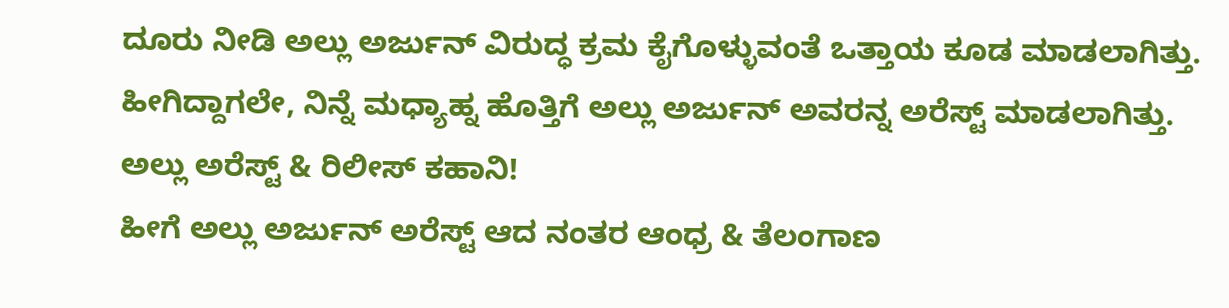ದೂರು ನೀಡಿ ಅಲ್ಲು ಅರ್ಜುನ್ ವಿರುದ್ಧ ಕ್ರಮ ಕೈಗೊಳ್ಳುವಂತೆ ಒತ್ತಾಯ ಕೂಡ ಮಾಡಲಾಗಿತ್ತು. ಹೀಗಿದ್ದಾಗಲೇ, ನಿನ್ನೆ ಮಧ್ಯಾಹ್ನ ಹೊತ್ತಿಗೆ ಅಲ್ಲು ಅರ್ಜುನ್ ಅವರನ್ನ ಅರೆಸ್ಟ್ ಮಾಡಲಾಗಿತ್ತು.
ಅಲ್ಲು ಅರೆಸ್ಟ್ & ರಿಲೀಸ್ ಕಹಾನಿ!
ಹೀಗೆ ಅಲ್ಲು ಅರ್ಜುನ್ ಅರೆಸ್ಟ್ ಆದ ನಂತರ ಆಂಧ್ರ & ತೆಲಂಗಾಣ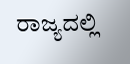ರಾಜ್ಯದಲ್ಲಿ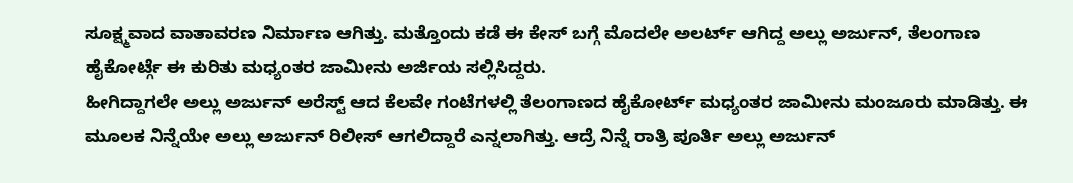ಸೂಕ್ಷ್ಮವಾದ ವಾತಾವರಣ ನಿರ್ಮಾಣ ಆಗಿತ್ತು. ಮತ್ತೊಂದು ಕಡೆ ಈ ಕೇಸ್ ಬಗ್ಗೆ ಮೊದಲೇ ಅಲರ್ಟ್ ಆಗಿದ್ದ ಅಲ್ಲು ಅರ್ಜುನ್, ತೆಲಂಗಾಣ ಹೈಕೋರ್ಟ್ಗೆ ಈ ಕುರಿತು ಮಧ್ಯಂತರ ಜಾಮೀನು ಅರ್ಜಿಯ ಸಲ್ಲಿಸಿದ್ದರು.
ಹೀಗಿದ್ದಾಗಲೇ ಅಲ್ಲು ಅರ್ಜುನ್ ಅರೆಸ್ಟ್ ಆದ ಕೆಲವೇ ಗಂಟೆಗಳಲ್ಲಿ ತೆಲಂಗಾಣದ ಹೈಕೋರ್ಟ್ ಮಧ್ಯಂತರ ಜಾಮೀನು ಮಂಜೂರು ಮಾಡಿತ್ತು. ಈ ಮೂಲಕ ನಿನ್ನೆಯೇ ಅಲ್ಲು ಅರ್ಜುನ್ ರಿಲೀಸ್ ಆಗಲಿದ್ದಾರೆ ಎನ್ನಲಾಗಿತ್ತು. ಆದ್ರೆ ನಿನ್ನೆ ರಾತ್ರಿ ಪೂರ್ತಿ ಅಲ್ಲು ಅರ್ಜುನ್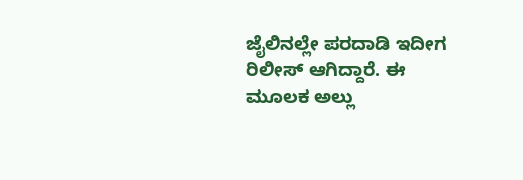ಜೈಲಿನಲ್ಲೇ ಪರದಾಡಿ ಇದೀಗ ರಿಲೀಸ್ ಆಗಿದ್ದಾರೆ. ಈ ಮೂಲಕ ಅಲ್ಲು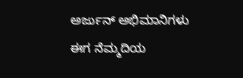ಅರ್ಜುನ್ ಅಭಿಮಾನಿಗಳು ಈಗ ನೆಮ್ಮದಿಯ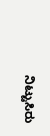ನಿಟ್ಟುಸಿರು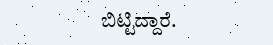ಬಿಟ್ಟಿದ್ದಾರೆ.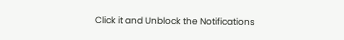Click it and Unblock the Notifications